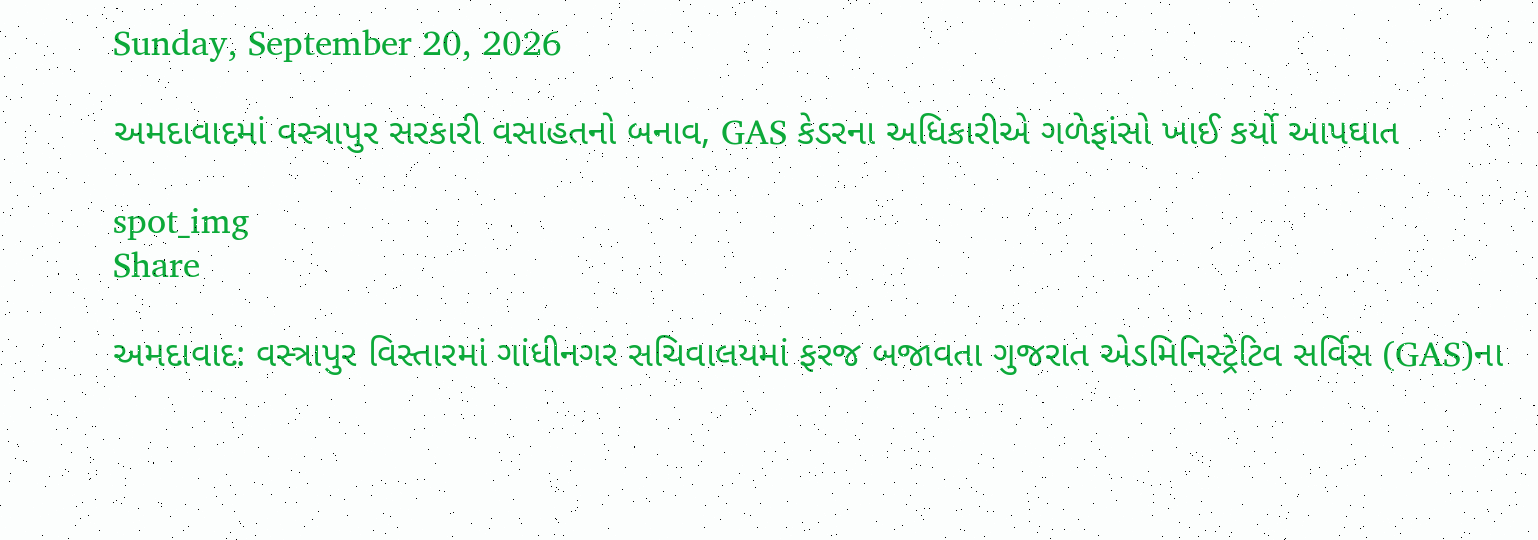Sunday, September 20, 2026

અમદાવાદમાં વસ્ત્રાપુર સરકારી વસાહતનો બનાવ, GAS કેડરના અધિકારીએ ગળેફાંસો ખાઈ કર્યો આપઘાત

spot_img
Share

અમદાવાદ: વસ્ત્રાપુર વિસ્તારમાં ગાંધીનગર સચિવાલયમાં ફરજ બજાવતા ગુજરાત એડમિનિસ્ટ્રેટિવ સર્વિસ (GAS)ના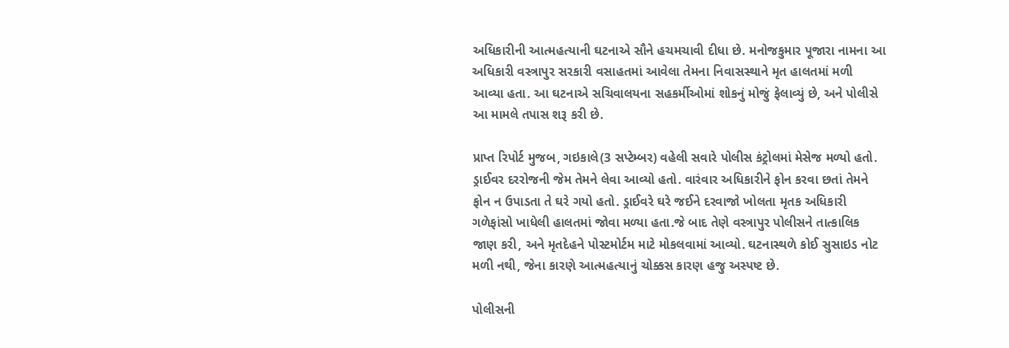અધિકારીની આત્મહત્યાની ઘટનાએ સૌને હચમચાવી દીધા છે. મનોજકુમાર પૂજારા નામના આ અધિકારી વસ્ત્રાપુર સરકારી વસાહતમાં આવેલા તેમના નિવાસસ્થાને મૃત હાલતમાં મળી આવ્યા હતા. આ ઘટનાએ સચિવાલયના સહકર્મીઓમાં શોકનું મોજું ફેલાવ્યું છે, અને પોલીસે આ મામલે તપાસ શરૂ કરી છે.

પ્રાપ્ત રિપોર્ટ મુજબ, ગઇકાલે(3 સપ્ટેમ્બર) વહેલી સવારે પોલીસ કંટ્રોલમાં મેસેજ મળ્યો હતો. ડ્રાઈવર દરરોજની જેમ તેમને લેવા આવ્યો હતો. વારંવાર અધિકારીને ફોન કરવા છતાં તેમને ફોન ન ઉપાડતા તે ઘરે ગયો હતો. ડ્રાઈવરે ઘરે જઈને દરવાજો ખોલતા મૃતક અધિકારી ગળેફાંસો ખાધેલી હાલતમાં જોવા મળ્યા હતા.જે બાદ તેણે વસ્ત્રાપુર પોલીસને તાત્કાલિક જાણ કરી, અને મૃતદેહને પોસ્ટમોર્ટમ માટે મોકલવામાં આવ્યો. ઘટનાસ્થળે કોઈ સુસાઇડ નોટ મળી નથી, જેના કારણે આત્મહત્યાનું ચોક્કસ કારણ હજુ અસ્પષ્ટ છે.

પોલીસની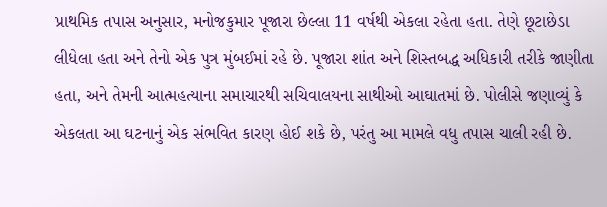પ્રાથમિક તપાસ અનુસાર, મનોજકુમાર પૂજારા છેલ્લા 11 વર્ષથી એકલા રહેતા હતા. તેણે છૂટાછેડા લીધેલા હતા અને તેનો એક પુત્ર મુંબઈમાં રહે છે. પૂજારા શાંત અને શિસ્તબદ્ધ અધિકારી તરીકે જાણીતા હતા, અને તેમની આત્મહત્યાના સમાચારથી સચિવાલયના સાથીઓ આઘાતમાં છે. પોલીસે જણાવ્યું કે એકલતા આ ઘટનાનું એક સંભવિત કારણ હોઈ શકે છે, પરંતુ આ મામલે વધુ તપાસ ચાલી રહી છે.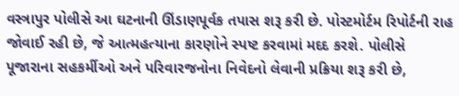વસ્ત્રાપુર પોલીસે આ ઘટનાની ઊંડાણપૂર્વક તપાસ શરૂ કરી છે. પોસ્ટમોર્ટમ રિપોર્ટની રાહ જોવાઈ રહી છે, જે આત્મહત્યાના કારણોને સ્પષ્ટ કરવામાં મદદ કરશે. પોલીસે પૂજારાના સહકર્મીઓ અને પરિવારજનોના નિવેદનો લેવાની પ્રક્રિયા શરૂ કરી છે,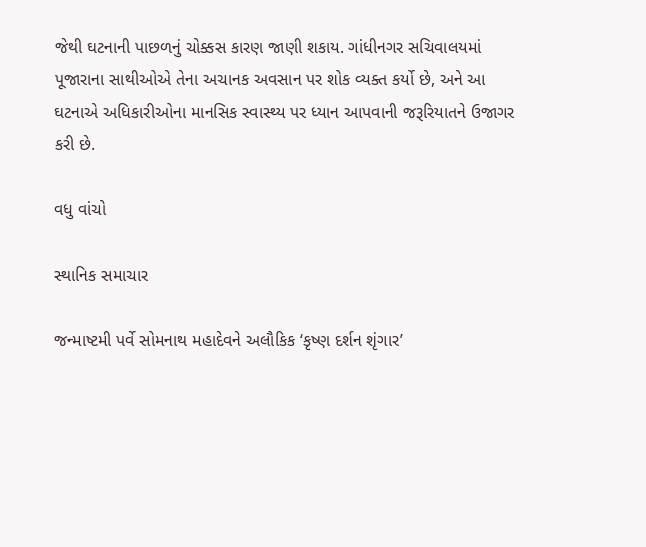જેથી ઘટનાની પાછળનું ચોક્કસ કારણ જાણી શકાય. ગાંધીનગર સચિવાલયમાં પૂજારાના સાથીઓએ તેના અચાનક અવસાન પર શોક વ્યક્ત કર્યો છે, અને આ ઘટનાએ અધિકારીઓના માનસિક સ્વાસ્થ્ય પર ધ્યાન આપવાની જરૂરિયાતને ઉજાગર કરી છે.

વધુ વાંચો

સ્થાનિક સમાચાર

જન્માષ્ટમી પર્વે સોમનાથ મહાદેવને અલૌકિક ‘કૃષ્ણ દર્શન શૃંગાર’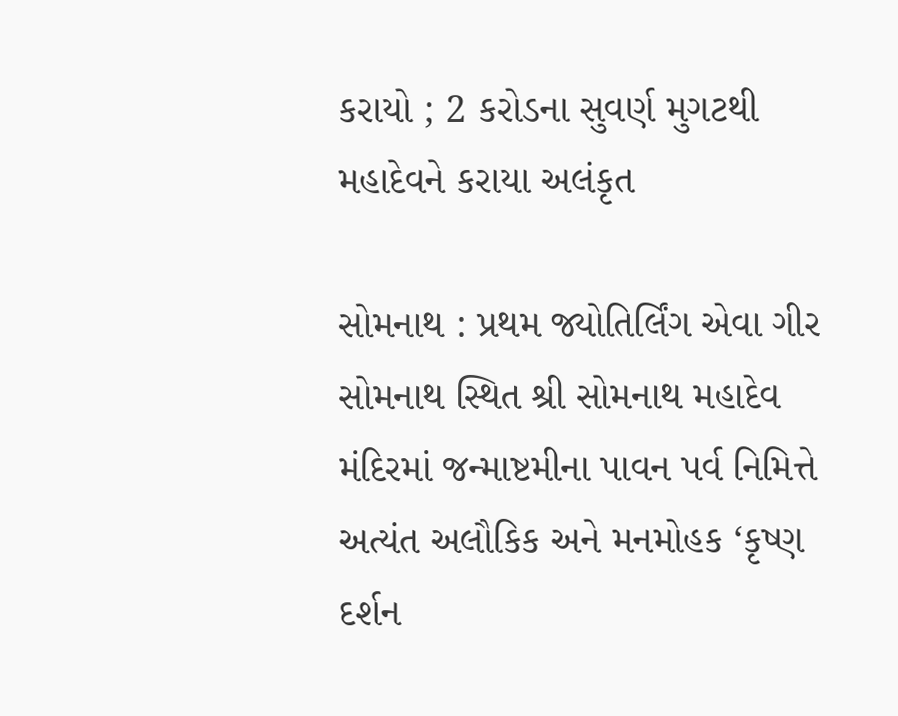કરાયો ; 2 કરોડના સુવર્ણ મુગટથી મહાદેવને કરાયા અલંકૃત

સોમનાથ : પ્રથમ જ્યોતિર્લિંગ એવા ગીર સોમનાથ સ્થિત શ્રી સોમનાથ મહાદેવ મંદિરમાં જન્માષ્ટમીના પાવન પર્વ નિમિત્તે અત્યંત અલૌકિક અને મનમોહક ‘કૃષ્ણ દર્શન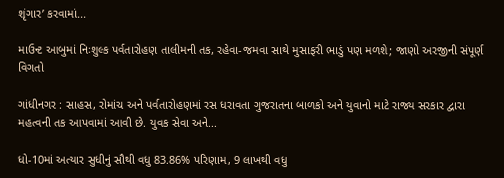શૃંગાર’ કરવામાં...

માઉન્ટ આબુમાં નિઃશુલ્ક પર્વતારોહણ તાલીમની તક, રહેવા-જમવા સાથે મુસાફરી ભાડું પણ મળશે; જાણો અરજીની સંપૂર્ણ વિગતો

ગાંધીનગર : સાહસ, રોમાંચ અને પર્વતારોહણમાં રસ ધરાવતા ગુજરાતના બાળકો અને યુવાનો માટે રાજ્ય સરકાર દ્વારા મહત્વની તક આપવામાં આવી છે. યુવક સેવા અને...

ધો-10માં અત્યાર સુધીનું સૌથી વધુ 83.86% પરિણામ, 9 લાખથી વધુ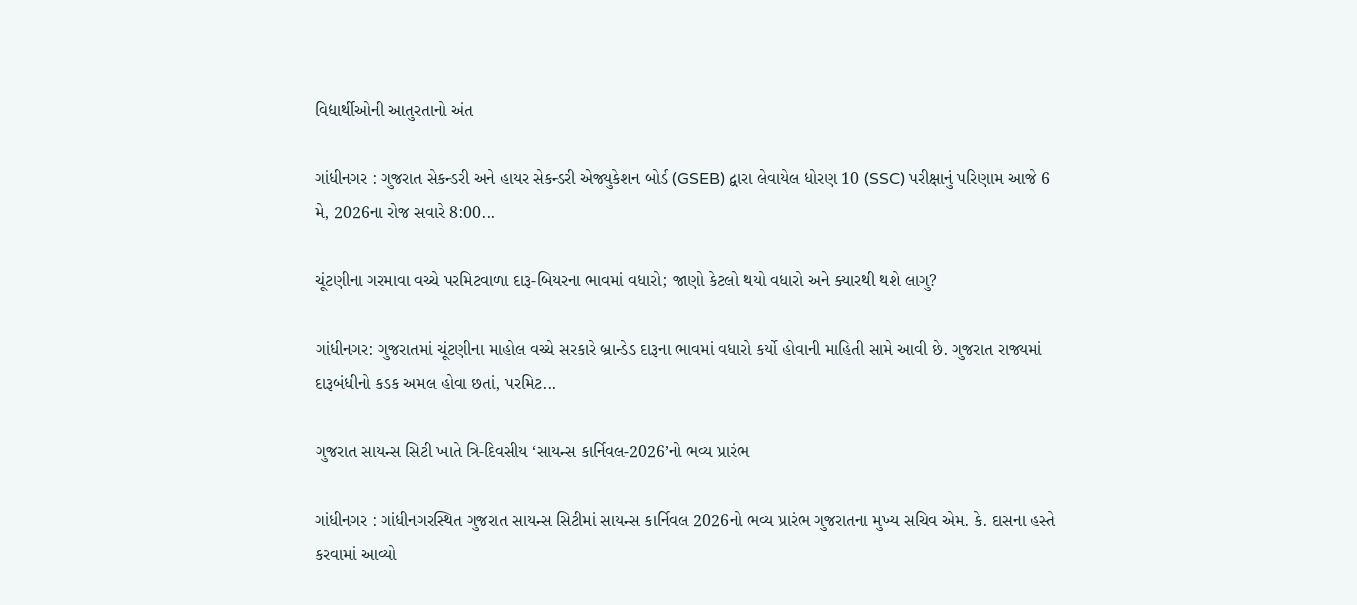વિદ્યાર્થીઓની આતુરતાનો અંત

ગાંધીનગર : ગુજરાત સેકન્ડરી અને હાયર સેકન્ડરી એજ્યુકેશન બોર્ડ (GSEB) દ્વારા લેવાયેલ ધોરણ 10 (SSC) પરીક્ષાનું પરિણામ આજે 6 મે, 2026ના રોજ સવારે 8:00...

ચૂંટણીના ગરમાવા વચ્ચે પરમિટવાળા દારૂ-બિયરના ભાવમાં વધારો; જાણો કેટલો થયો વધારો અને ક્યારથી થશે લાગુ?

ગાંધીનગર: ગુજરાતમાં ચૂંટણીના માહોલ વચ્ચે સરકારે બ્રાન્ડેડ દારૂના ભાવમાં વધારો કર્યો હોવાની માહિતી સામે આવી છે. ગુજરાત રાજ્યમાં દારૂબંધીનો કડક અમલ હોવા છતાં, પરમિટ...

ગુજરાત સાયન્સ સિટી ખાતે ત્રિ-દિવસીય ‘સાયન્સ કાર્નિવલ-2026’નો ભવ્ય પ્રારંભ

ગાંધીનગર : ગાંધીનગરસ્થિત ગુજરાત સાયન્સ સિટીમાં સાયન્સ કાર્નિવલ 2026નો ભવ્ય પ્રારંભ ગુજરાતના મુખ્ય સચિવ એમ. કે. દાસના હસ્તે કરવામાં આવ્યો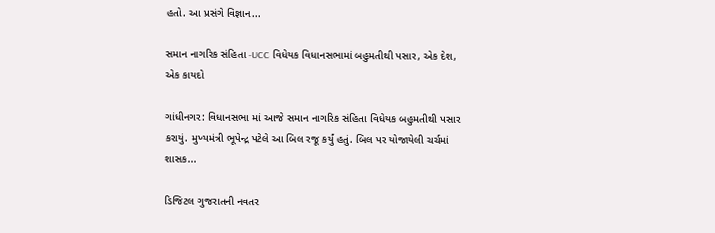હતો. આ પ્રસંગે વિજ્ઞાન...

સમાન નાગરિક સંહિતા -UCC વિધેયક વિધાનસભામાં બહુમતીથી પસાર, એક દેશ, એક કાયદો

ગાંધીનગર: વિધાનસભા માં આજે સમાન નાગરિક સંહિતા વિધેયક બહુમતીથી પસાર કરાયું. મુખ્યમંત્રી ભૂપેન્દ્ર પટેલે આ બિલ રજૂ કર્યું હતું. બિલ પર યોજાયેલી ચર્ચમાં શાસક...

ડિજિટલ ગુજરાતની નવતર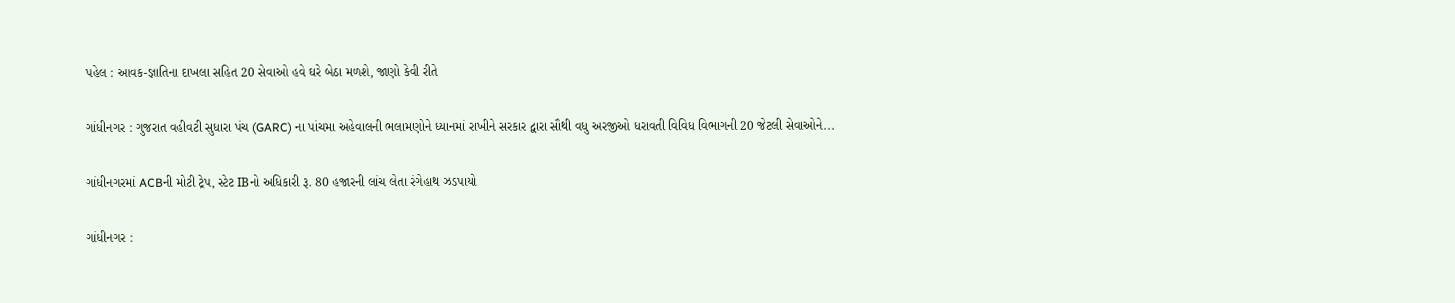પહેલ : આવક-જ્ઞાતિના દાખલા સહિત 20 સેવાઓ હવે ઘરે બેઠા મળશે, જાણો કેવી રીતે

ગાંધીનગર : ગુજરાત વહીવટી સુધારા પંચ (GARC) ના પાંચમા અહેવાલની ભલામણોને ધ્યાનમાં રાખીને સરકાર દ્વારા સૌથી વધુ અરજીઓ ધરાવતી વિવિધ વિભાગની 20 જેટલી સેવાઓને...

ગાંધીનગરમાં ACBની મોટી ટ્રેપ, સ્ટેટ IBનો અધિકારી રૂ. 80 હજારની લાંચ લેતા રંગેહાથ ઝડપાયો

ગાંધીનગર :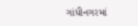ગાંધીનગરમાં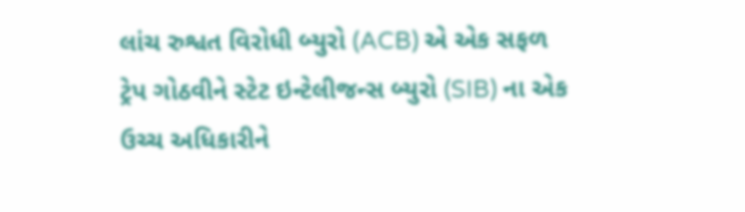લાંચ રુશ્વત વિરોધી બ્યુરો (ACB) એ એક સફળ ટ્રેપ ગોઠવીને સ્ટેટ ઇન્ટેલીજન્સ બ્યુરો (SIB) ના એક ઉચ્ચ અધિકારીને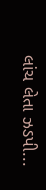લાંચ લેતા ઝડપી...